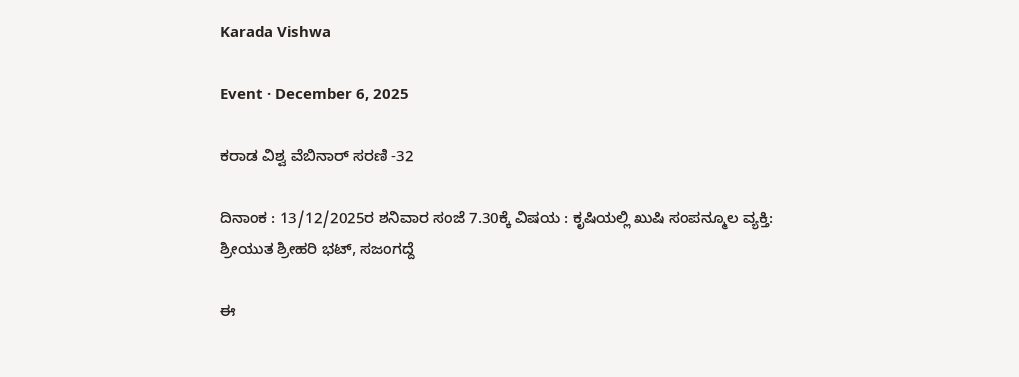Karada Vishwa

Event · December 6, 2025

ಕರಾಡ ವಿಶ್ವ ವೆಬಿನಾರ್ ಸರಣಿ -32

ದಿನಾಂಕ : 13/12/2025ರ ಶನಿವಾರ ಸಂಜೆ 7.30ಕ್ಕೆ ವಿಷಯ : ಕೃಷಿಯಲ್ಲಿ ಖುಷಿ ಸಂಪನ್ಮೂಲ ವ್ಯಕ್ತಿ: ಶ್ರೀಯುತ ಶ್ರೀಹರಿ ಭಟ್, ಸಜಂಗದ್ದೆ

ಈ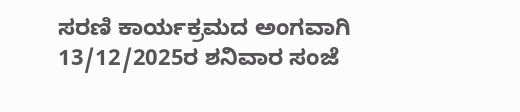ಸರಣಿ ಕಾರ್ಯಕ್ರಮದ ಅಂಗವಾಗಿ 13/12/2025ರ ಶನಿವಾರ ಸಂಜೆ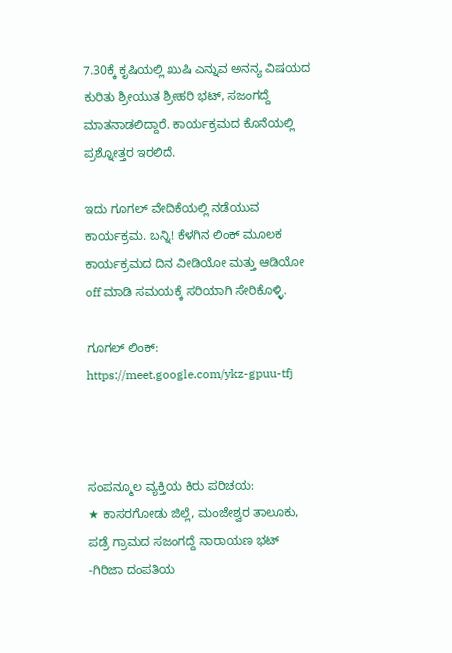7.30ಕ್ಕೆ ಕೃಷಿಯಲ್ಲಿ ಖುಷಿ ಎನ್ನುವ ಅನನ್ಯ ವಿಷಯದ ಕುರಿತು ಶ್ರೀಯುತ ಶ್ರೀಹರಿ ಭಟ್, ಸಜಂಗದ್ದೆ ಮಾತನಾಡಲಿದ್ದಾರೆ. ಕಾರ್ಯಕ್ರಮದ ಕೊನೆಯಲ್ಲಿ ಪ್ರಶ್ನೋತ್ತರ ಇರಲಿದೆ.

ಇದು ಗೂಗಲ್ ವೇದಿಕೆಯಲ್ಲಿ ನಡೆಯುವ ಕಾರ್ಯಕ್ರಮ. ಬನ್ನಿ! ಕೆಳಗಿನ ಲಿಂಕ್ ಮೂಲಕ ಕಾರ್ಯಕ್ರಮದ ದಿನ ವೀಡಿಯೋ ಮತ್ತು ಆಡಿಯೋ  off ಮಾಡಿ ಸಮಯಕ್ಕೆ ಸರಿಯಾಗಿ ಸೇರಿಕೊಳ್ಳಿ.

ಗೂಗಲ್ ಲಿಂಕ್: https://meet.google.com/ykz-gpuu-tfj



ಸಂಪನ್ಮೂಲ ವ್ಯಕ್ತಿಯ ಕಿರು ಪರಿಚಯ:
★ ಕಾಸರಗೋಡು ಜಿಲ್ಲೆ, ಮಂಜೇಶ್ವರ ತಾಲೂಕು, ಪಡ್ರೆ ಗ್ರಾಮದ ಸಜಂಗದ್ದೆ ನಾರಾಯಣ ಭಟ್ -ಗಿರಿಜಾ ದಂಪತಿಯ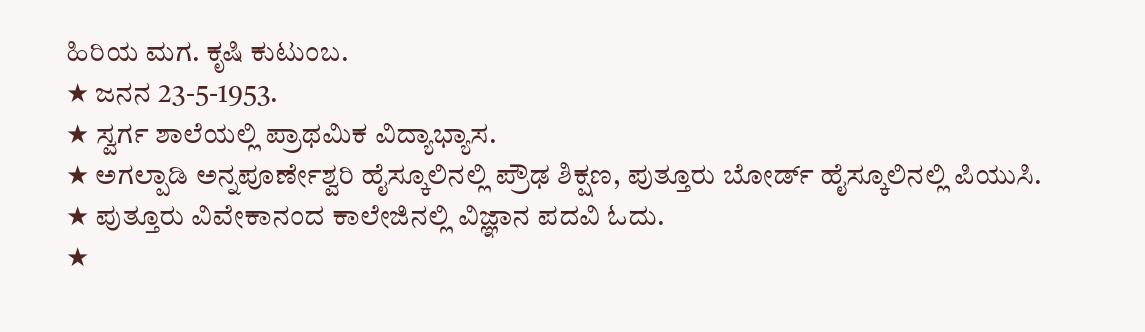ಹಿರಿಯ ಮಗ. ಕೃಷಿ ಕುಟುಂಬ.
★ ಜನನ 23-5-1953.
★ ಸ್ವರ್ಗ ಶಾಲೆಯಲ್ಲಿ ಪ್ರಾಥಮಿಕ ವಿದ್ಯಾಭ್ಯಾಸ.
★ ಅಗಲ್ಪಾಡಿ ಅನ್ನಪೂರ್ಣೇಶ್ವರಿ ಹೈಸ್ಕೂಲಿನಲ್ಲಿ ಪ್ರೌಢ ಶಿಕ್ಷಣ, ಪುತ್ತೂರು ಬೋರ್ಡ್ ಹೈಸ್ಕೂಲಿನಲ್ಲಿ ಪಿಯುಸಿ.
★ ಪುತ್ತೂರು ವಿವೇಕಾನಂದ ಕಾಲೇಜಿನಲ್ಲಿ ವಿಜ್ಞಾನ ಪದವಿ ಓದು.
★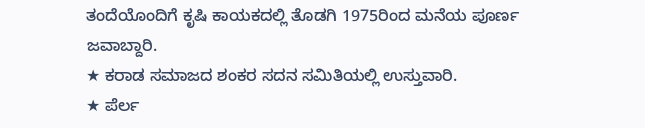ತಂದೆಯೊಂದಿಗೆ ಕೃಷಿ ಕಾಯಕದಲ್ಲಿ ತೊಡಗಿ 1975ರಿಂದ ಮನೆಯ ಪೂರ್ಣ ಜವಾಬ್ದಾರಿ.
★ ಕರಾಡ ಸಮಾಜದ ಶಂಕರ ಸದನ ಸಮಿತಿಯಲ್ಲಿ ಉಸ್ತುವಾರಿ.
★ ಪೆರ್ಲ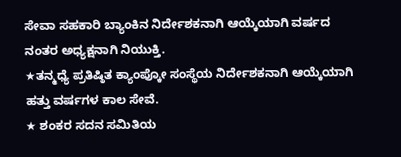ಸೇವಾ ಸಹಕಾರಿ ಬ್ಯಾಂಕಿನ ನಿರ್ದೇಶಕನಾಗಿ ಆಯ್ಕೆಯಾಗಿ ವರ್ಷದ ನಂತರ ಅಧ್ಯಕ್ಷನಾಗಿ ನಿಯುಕ್ತಿ.
★ತನ್ಮಧ್ಯೆ ಪ್ರತಿಷ್ಠಿತ ಕ್ಯಾಂಪ್ಕೋ ಸಂಸ್ಥೆಯ ನಿರ್ದೇಶಕನಾಗಿ ಆಯ್ಕೆಯಾಗಿ ಹತ್ತು ವರ್ಷಗಳ ಕಾಲ ಸೇವೆ.
★ ಶಂಕರ ಸದನ ಸಮಿತಿಯ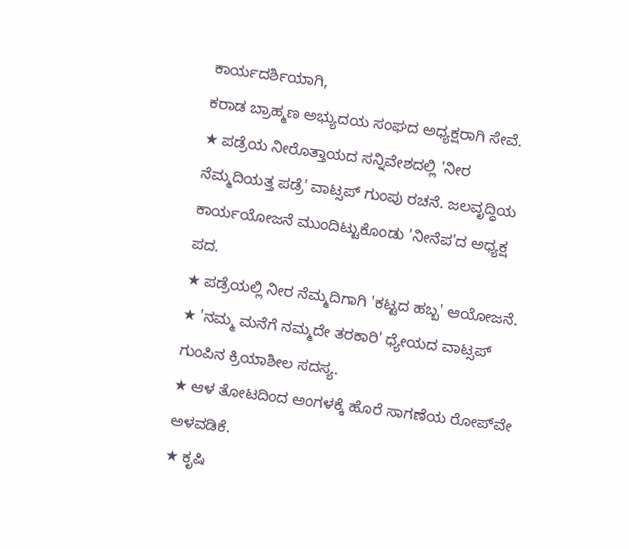ಕಾರ್ಯದರ್ಶಿಯಾಗಿ,
ಕರಾಡ ಬ್ರಾಹ್ಮಣ ಅಭ್ಯುದಯ ಸಂಘದ ಅಧ್ಯಕ್ಷರಾಗಿ ಸೇವೆ.
★ ಪಡ್ರೆಯ ನೀರೊತ್ತಾಯದ ಸನ್ನಿವೇಶದಲ್ಲಿ 'ನೀರ ನೆಮ್ಮದಿಯತ್ತ ಪಡ್ರೆ' ವಾಟ್ಸಪ್ ಗುಂಪು ರಚನೆ. ಜಲವೃದ್ಧಿಯ ಕಾರ್ಯಯೋಜನೆ ಮುಂದಿಟ್ಟುಕೊಂಡು 'ನೀನೆಪ'ದ ಅಧ್ಯಕ್ಷ ಪದ.
★ ಪಡ್ರೆಯಲ್ಲಿ ನೀರ ನೆಮ್ಮದಿಗಾಗಿ 'ಕಟ್ಟದ ಹಬ್ಬ' ಆಯೋಜನೆ.
★ 'ನಮ್ಮ ಮನೆಗೆ ನಮ್ಮದೇ ತರಕಾರಿ' ಧ್ಯೇಯದ ವಾಟ್ಸಪ್ ಗುಂಪಿನ ಕ್ರಿಯಾಶೀಲ ಸದಸ್ಯ.
★ ಆಳ ತೋಟದಿಂದ ಅಂಗಳಕ್ಕೆ ಹೊರೆ ಸಾಗಣೆಯ ರೋಪ್‌ವೇ ಅಳವಡಿಕೆ.
★ ಕೃಷಿ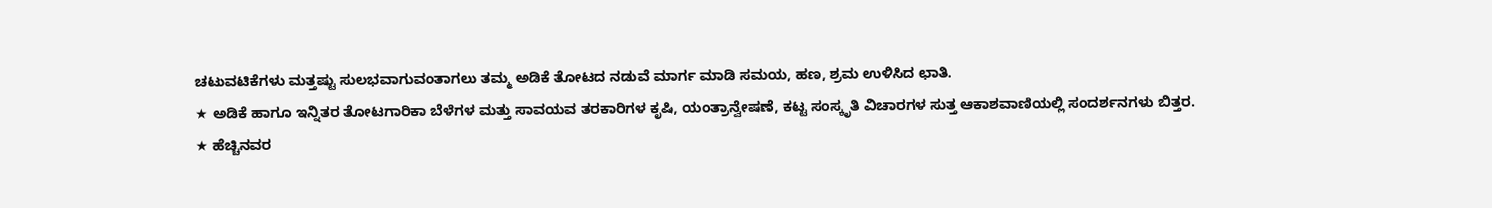ಚಟುವಟಿಕೆಗಳು ಮತ್ತಷ್ಟು ಸುಲಭವಾಗುವಂತಾಗಲು ತಮ್ಮ ಅಡಿಕೆ ತೋಟದ ನಡುವೆ ಮಾರ್ಗ ಮಾಡಿ ಸಮಯ, ಹಣ, ಶ್ರಮ ಉಳಿಸಿದ ಛಾತಿ.
★ ಅಡಿಕೆ ಹಾಗೂ ಇನ್ನಿತರ ತೋಟಗಾರಿಕಾ ಬೆಳೆಗಳ ಮತ್ತು ಸಾವಯವ ತರಕಾರಿಗಳ ಕೃಷಿ, ಯಂತ್ರಾನ್ವೇಷಣೆ, ಕಟ್ಟ ಸಂಸ್ಕೃತಿ ವಿಚಾರಗಳ ಸುತ್ತ ಆಕಾಶವಾಣಿಯಲ್ಲಿ ಸಂದರ್ಶನಗಳು ಬಿತ್ತರ.
★ ಹೆಚ್ಚಿನವರ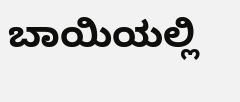ಬಾಯಿಯಲ್ಲಿ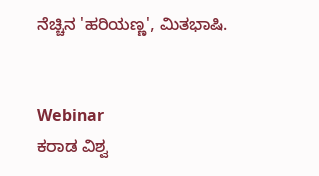ನೆಚ್ಚಿನ 'ಹರಿಯಣ್ಣ', ಮಿತಭಾಷಿ.


Webinar
ಕರಾಡ ವಿಶ್ವ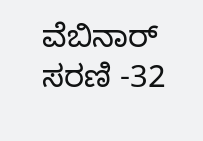ವೆಬಿನಾರ್ ಸರಣಿ -32